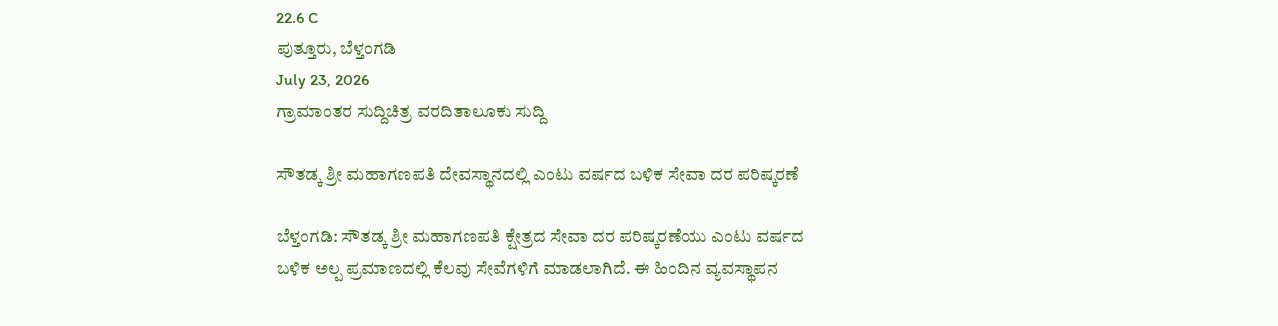22.6 C
ಪುತ್ತೂರು, ಬೆಳ್ತಂಗಡಿ
July 23, 2026
ಗ್ರಾಮಾಂತರ ಸುದ್ದಿಚಿತ್ರ ವರದಿತಾಲೂಕು ಸುದ್ದಿ

ಸೌತಡ್ಕ ಶ್ರೀ ಮಹಾಗಣಪತಿ ದೇವಸ್ಥಾನದಲ್ಲಿ ಎಂಟು ವರ್ಷದ ಬಳಿಕ ಸೇವಾ ದರ ಪರಿಷ್ಕರಣೆ

ಬೆಳ್ತಂಗಡಿ: ಸೌತಡ್ಕ ಶ್ರೀ ಮಹಾಗಣಪತಿ ಕ್ಷೇತ್ರದ ಸೇವಾ ದರ ಪರಿಷ್ಕರಣೆಯು ಎಂಟು ವರ್ಷದ ಬಳಿಕ ಅಲ್ಪ ಪ್ರಮಾಣದಲ್ಲಿ ಕೆಲವು ಸೇವೆಗಳಿಗೆ ಮಾಡಲಾಗಿದೆ. ಈ ಹಿಂದಿನ ವ್ಯವಸ್ಥಾಪನ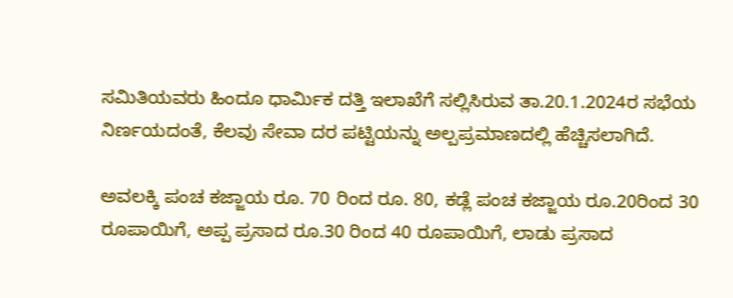ಸಮಿತಿಯವರು ಹಿಂದೂ ಧಾರ್ಮಿಕ ದತ್ತಿ ಇಲಾಖೆಗೆ ಸಲ್ಲಿಸಿರುವ ತಾ.20.1.2024ರ ಸಭೆಯ ನಿರ್ಣಯದಂತೆ, ಕೆಲವು ಸೇವಾ ದರ ಪಟ್ಟಿಯನ್ನು ಅಲ್ಪಪ್ರಮಾಣದಲ್ಲಿ ಹೆಚ್ಚಿಸಲಾಗಿದೆ.

ಅವಲಕ್ಕಿ ಪಂಚ ಕಜ್ಜಾಯ ರೂ. 70 ರಿಂದ ರೂ. 80, ಕಡ್ಲೆ ಪಂಚ ಕಜ್ಜಾಯ ರೂ.20ರಿಂದ 30 ರೂಪಾಯಿಗೆ, ಅಪ್ಪ ಪ್ರಸಾದ ರೂ.30 ರಿಂದ 40 ರೂಪಾಯಿಗೆ, ಲಾಡು ಪ್ರಸಾದ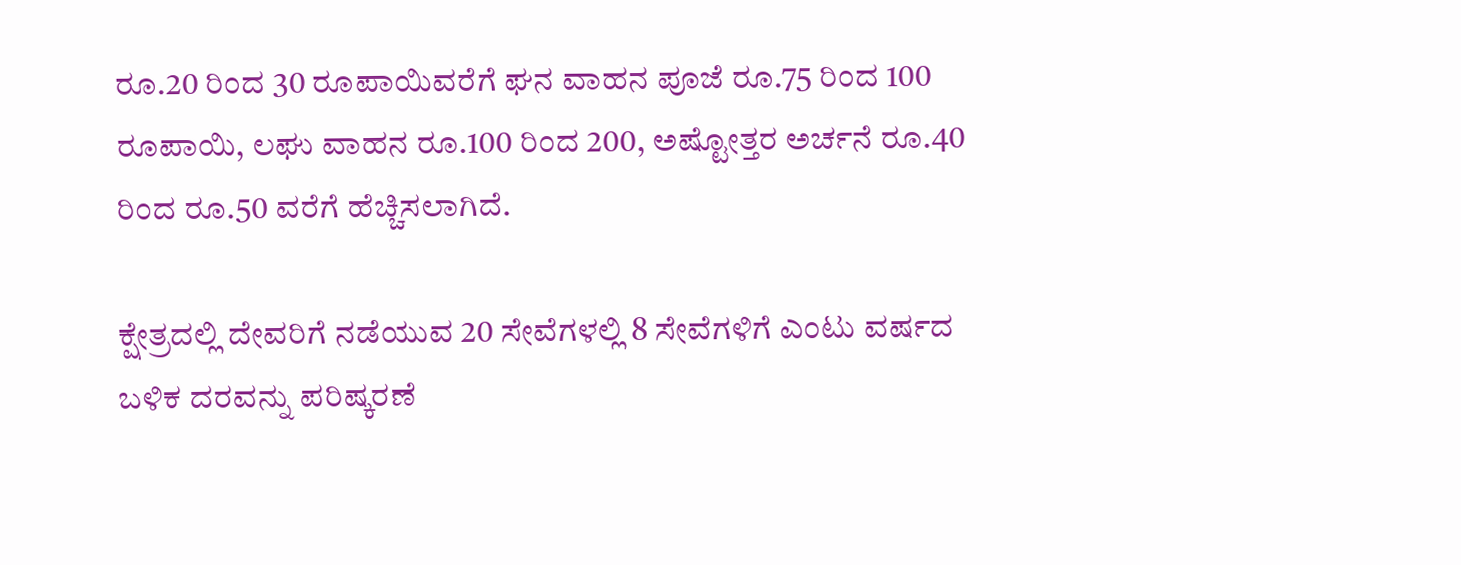ರೂ.20 ರಿಂದ 30 ರೂಪಾಯಿವರೆಗೆ ಘನ ವಾಹನ ಪೂಜೆ ರೂ.75 ರಿಂದ 100 ರೂಪಾಯಿ, ಲಘು ವಾಹನ ರೂ.100 ರಿಂದ 200, ಅಷ್ಟೋತ್ತರ ಅರ್ಚನೆ ರೂ.40 ರಿಂದ ರೂ.50 ವರೆಗೆ ಹೆಚ್ಚಿಸಲಾಗಿದೆ.

ಕ್ಷೇತ್ರದಲ್ಲಿ ದೇವರಿಗೆ ನಡೆಯುವ 20 ಸೇವೆಗಳಲ್ಲಿ 8 ಸೇವೆಗಳಿಗೆ ಎಂಟು ವರ್ಷದ ಬಳಿಕ ದರವನ್ನು ಪರಿಷ್ಕರಣೆ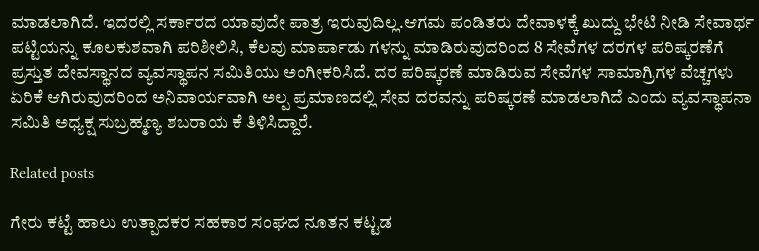ಮಾಡಲಾಗಿದೆ. ಇದರಲ್ಲಿ ಸರ್ಕಾರದ ಯಾವುದೇ ಪಾತ್ರ ಇರುವುದಿಲ್ಲ.ಆಗಮ ಪಂಡಿತರು ದೇವಾಳಕ್ಕೆ ಖುದ್ದು ಭೇಟಿ ನೀಡಿ ಸೇವಾರ್ಥ ಪಟ್ಟಿಯನ್ನು ಕೂಲಕುಶವಾಗಿ ಪರಿಶೀಲಿಸಿ, ಕೆಲವು ಮಾರ್ಪಾಡು ಗಳನ್ನು ಮಾಡಿರುವುದರಿಂದ 8 ಸೇವೆಗಳ ದರಗಳ ಪರಿಷ್ಕರಣೆಗೆ ಪ್ರಸ್ತುತ ದೇವಸ್ಥಾನದ ವ್ಯವಸ್ಥಾಪನ ಸಮಿತಿಯು ಅಂಗೀಕರಿಸಿದೆ. ದರ ಪರಿಷ್ಕರಣೆ ಮಾಡಿರುವ ಸೇವೆಗಳ ಸಾಮಾಗ್ರಿಗಳ ವೆಚ್ಚಗಳು ಏರಿಕೆ ಆಗಿರುವುದರಿಂದ ಅನಿವಾರ್ಯವಾಗಿ ಅಲ್ಪ ಪ್ರಮಾಣದಲ್ಲಿ ಸೇವ ದರವನ್ನು ಪರಿಷ್ಕರಣೆ ಮಾಡಲಾಗಿದೆ ಎಂದು ವ್ಯವಸ್ಥಾಪನಾ ಸಮಿತಿ ಅಧ್ಯಕ್ಷ ಸುಬ್ರಹ್ಮಣ್ಯ ಶಬರಾಯ ಕೆ ತಿಳಿಸಿದ್ದಾರೆ.

Related posts

ಗೇರು ಕಟ್ಟೆ ಹಾಲು ಉತ್ಪಾದಕರ ಸಹಕಾರ ಸಂಘದ ನೂತನ ಕಟ್ಟಡ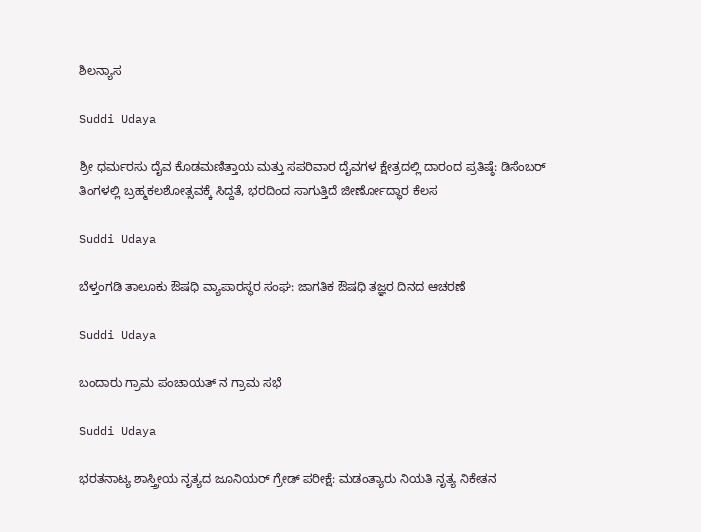ಶಿಲನ್ಯಾಸ

Suddi Udaya

ಶ್ರೀ ಧರ್ಮರಸು ದೈವ ಕೊಡಮಣಿತ್ತಾಯ ಮತ್ತು ಸಪರಿವಾರ ದೈವಗಳ ಕ್ಷೇತ್ರದಲ್ಲಿ ದಾರಂದ ಪ್ರತಿಷ್ಠೆ: ಡಿಸೆಂಬರ್ ತಿಂಗಳಲ್ಲಿ ಬ್ರಹ್ಮಕಲಶೋತ್ಸವಕ್ಕೆ ಸಿದ್ದತೆ, ಭರದಿಂದ ಸಾಗುತ್ತಿದೆ ಜೀರ್ಣೋದ್ಧಾರ ಕೆಲಸ

Suddi Udaya

ಬೆಳ್ತಂಗಡಿ ತಾಲೂಕು ಔಷಧಿ ‌ವ್ಯಾಪಾರಸ್ಥರ ಸಂಘ: ಜಾಗತಿಕ ಔಷಧಿ ತಜ್ಞರ ದಿನದ ಆಚರಣೆ

Suddi Udaya

ಬಂದಾರು ಗ್ರಾಮ ಪಂಚಾಯತ್ ನ ಗ್ರಾಮ ಸಭೆ

Suddi Udaya

ಭರತನಾಟ್ಯ ಶಾಸ್ತ್ರೀಯ ನೃತ್ಯದ ಜೂನಿಯರ್ ಗ್ರೇಡ್ ಪರೀಕ್ಷೆ: ಮಡಂತ್ಯಾರು ನಿಯತಿ ನೃತ್ಯ ನಿಕೇತನ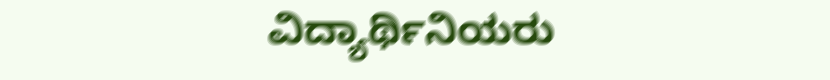ವಿದ್ಯಾರ್ಥಿನಿಯರು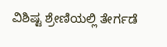ವಿಶಿಷ್ಟ ಶ್ರೇಣಿಯಲ್ಲಿ ತೇರ್ಗಡೆ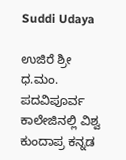Suddi Udaya

ಉಜಿರೆ ಶ್ರೀ ಧ.ಮಂ. ಪದವಿಪೂರ್ವ ಕಾಲೇಜಿನಲ್ಲಿ ವಿಶ್ವ ಕುಂದಾಪ್ರ ಕನ್ನಡ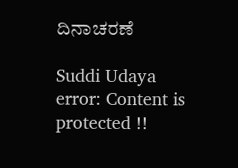ದಿನಾಚರಣೆ

Suddi Udaya
error: Content is protected !!